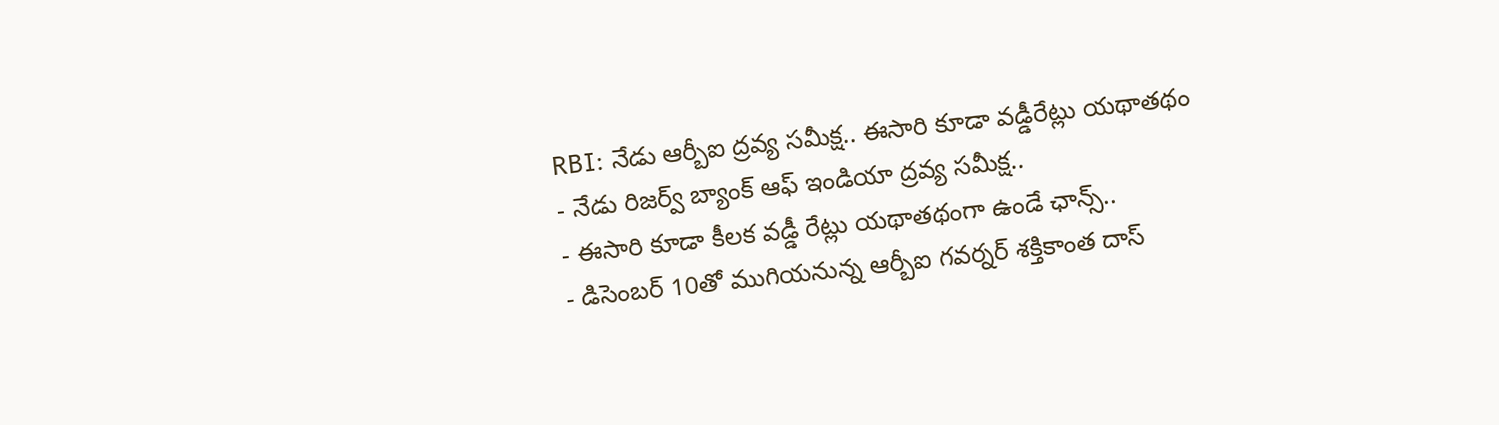RBI: నేడు ఆర్బీఐ ద్రవ్య సమీక్ష.. ఈసారి కూడా వడ్డీరేట్లు యథాతథం
- నేడు రిజర్వ్ బ్యాంక్ ఆఫ్ ఇండియా ద్రవ్య సమీక్ష..
- ఈసారి కూడా కీలక వడ్డీ రేట్లు యథాతథంగా ఉండే ఛాన్స్..
- డిసెంబర్ 10తో ముగియనున్న ఆర్బీఐ గవర్నర్ శక్తికాంత దాస్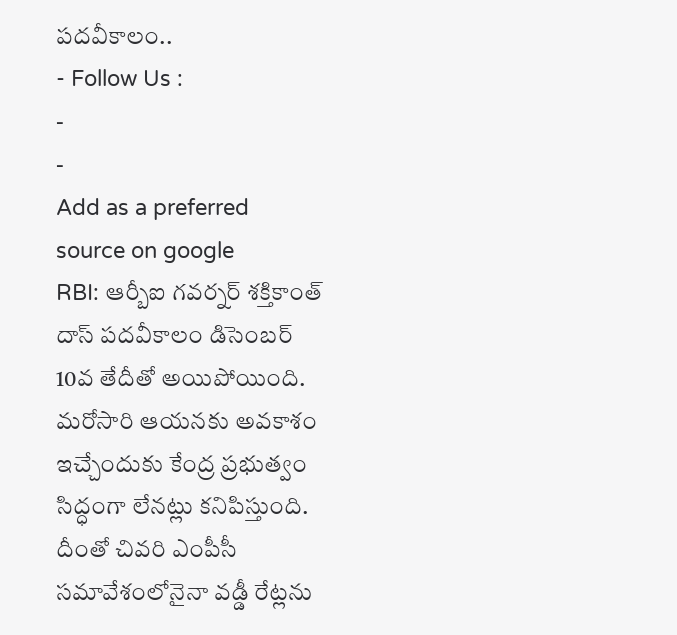పదవీకాలం..
- Follow Us :
-
-
Add as a preferred
source on google
RBI: ఆర్బీఐ గవర్నర్ శక్తికాంత్ దాస్ పదవీకాలం డిసెంబర్ 10వ తేదీతో అయిపోయింది. మరోసారి ఆయనకు అవకాశం ఇచ్చేందుకు కేంద్ర ప్రభుత్వం సిద్ధంగా లేనట్లు కనిపిస్తుంది. దీంతో చివరి ఎంపీసీ సమావేశంలోనైనా వడ్డీ రేట్లను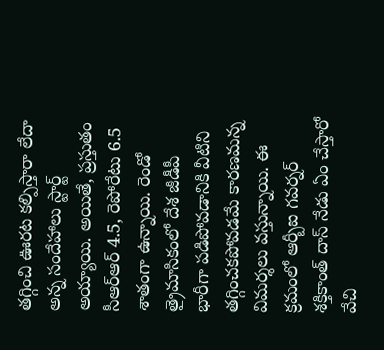తగ్గించి ఊరట కల్పిస్తారా లేదా అన్న సందేహాలు స్టార్ట్ అయ్యాయి. అయితే, ప్రస్తుతం సీఆర్ఆర్ 4.5, రెపోరేటు 6.5 శాతంగా ఉన్నాయి. రెండో త్రైమాసికంలో దేశ జీడీపీ భారీగా పడిపోవడానికి వీటిని తగ్గించకపోవడమే కారణమన్న విమర్శలు వస్తున్నాయి. ఈ క్రమంలో ఆర్బీఐ గవర్నర్ శక్తికాంత్ దాస్ నేడు ఏం చేస్తారో వేచి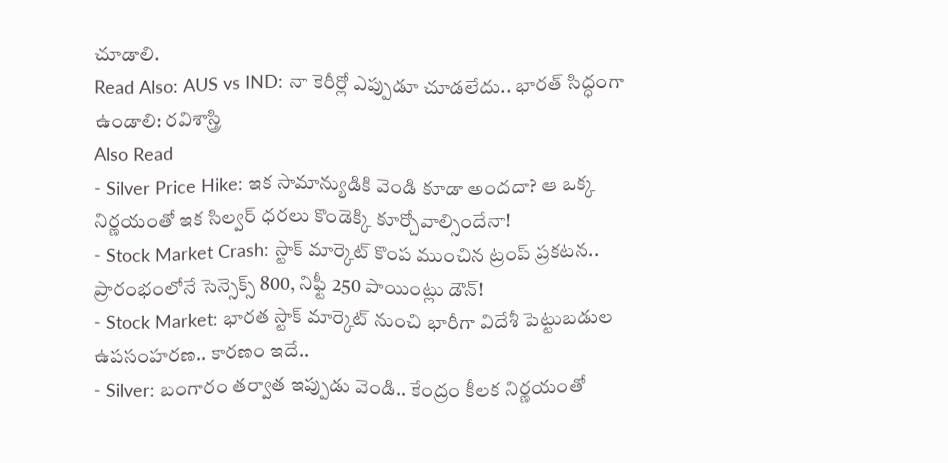చూడాలి.
Read Also: AUS vs IND: నా కెరీర్లో ఎప్పుడూ చూడలేదు.. భారత్ సిద్ధంగా ఉండాలి: రవిశాస్త్రి
Also Read
- Silver Price Hike: ఇక సామాన్యుడికి వెండి కూడా అందదా? ఆ ఒక్క నిర్ణయంతో ఇక సిల్వర్ ధరలు కొండెక్కి కూర్చోవాల్సిందేనా!
- Stock Market Crash: స్టాక్ మార్కెట్ కొంప ముంచిన ట్రంప్ ప్రకటన.. ప్రారంభంలోనే సెన్సెక్స్ 800, నిఫ్టీ 250 పాయింట్లు డౌన్!
- Stock Market: భారత స్టాక్ మార్కెట్ నుంచి భారీగా విదేశీ పెట్టుబడుల ఉపసంహరణ.. కారణం ఇదే..
- Silver: బంగారం తర్వాత ఇప్పుడు వెండి.. కేంద్రం కీలక నిర్ణయంతో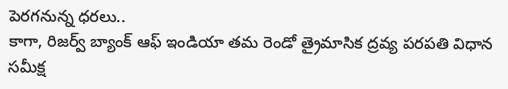పెరగనున్న ధరలు..
కాగా, రిజర్వ్ బ్యాంక్ ఆఫ్ ఇండియా తమ రెండో త్రైమాసిక ద్రవ్య పరపతి విధాన సమీక్ష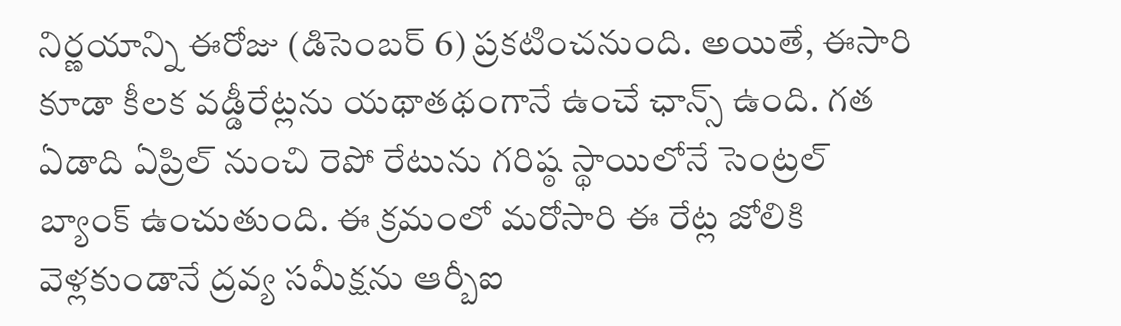నిర్ణయాన్ని ఈరోజు (డిసెంబర్ 6) ప్రకటించనుంది. అయితే, ఈసారి కూడా కీలక వడ్డీరేట్లను యథాతథంగానే ఉంచే ఛాన్స్ ఉంది. గత ఏడాది ఏప్రిల్ నుంచి రెపో రేటును గరిష్ఠ స్థాయిలోనే సెంట్రల్ బ్యాంక్ ఉంచుతుంది. ఈ క్రమంలో మరోసారి ఈ రేట్ల జోలికి వెళ్లకుండానే ద్రవ్య సమీక్షను ఆర్బీఐ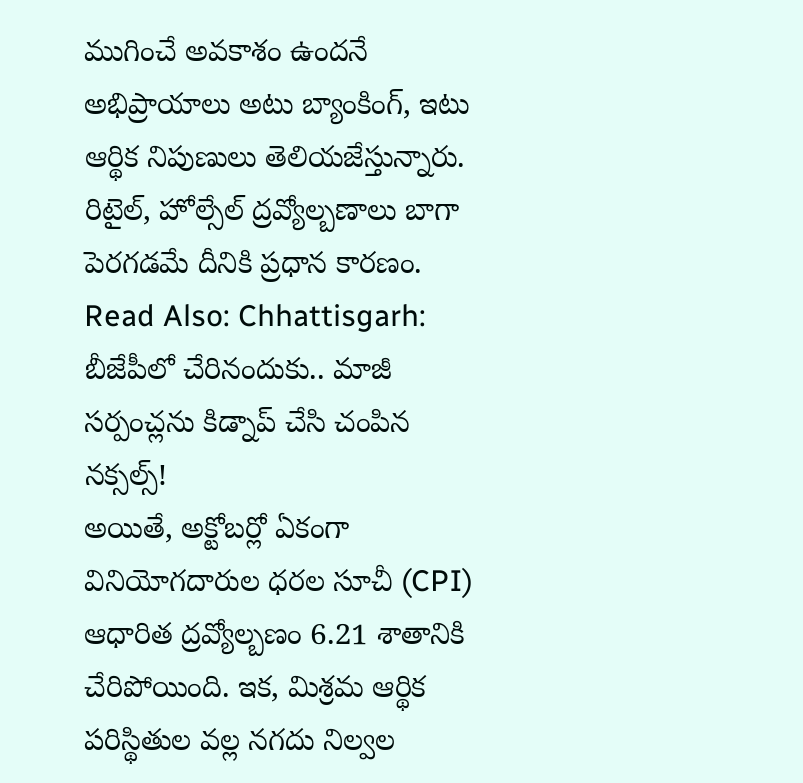ముగించే అవకాశం ఉందనే అభిప్రాయాలు అటు బ్యాంకింగ్, ఇటు ఆర్థిక నిపుణులు తెలియజేస్తున్నారు. రిటైల్, హోల్సేల్ ద్రవ్యోల్బణాలు బాగా పెరగడమే దీనికి ప్రధాన కారణం.
Read Also: Chhattisgarh: బీజేపీలో చేరినందుకు.. మాజీ సర్పంచ్లను కిడ్నాప్ చేసి చంపిన నక్సల్స్!
అయితే, అక్టోబర్లో ఏకంగా వినియోగదారుల ధరల సూచీ (CPI) ఆధారిత ద్రవ్యోల్బణం 6.21 శాతానికి చేరిపోయింది. ఇక, మిశ్రమ ఆర్థిక పరిస్థితుల వల్ల నగదు నిల్వల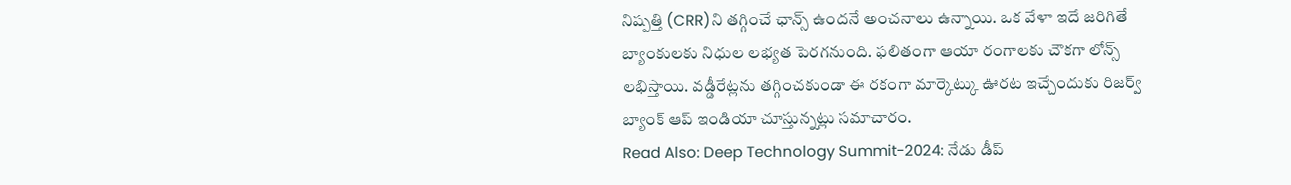నిష్పత్తి (CRR)ని తగ్గించే ఛాన్స్ ఉందనే అంచనాలు ఉన్నాయి. ఒక వేళా ఇదే జరిగితే బ్యాంకులకు నిధుల లభ్యత పెరగనుంది. ఫలితంగా ఆయా రంగాలకు చౌకగా లోన్స్ లభిస్తాయి. వడ్డీరేట్లను తగ్గించకుండా ఈ రకంగా మార్కెట్కు ఊరట ఇచ్చేందుకు రిజర్వ్ బ్యాంక్ ఆప్ ఇండియా చూస్తున్నట్లు సమాచారం.
Read Also: Deep Technology Summit-2024: నేడు డీప్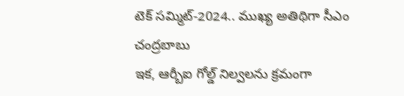టెక్ సమ్మిట్-2024.. ముఖ్య అతిథిగా సీఎం చంద్రబాబు
ఇక, ఆర్బీఐ గోల్డ్ నిల్వలను క్రమంగా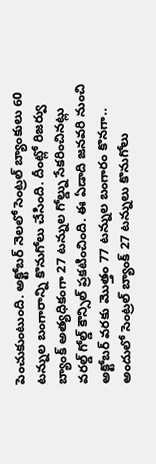పెంచుకుంటుంది. అక్టోబర్ నెలలో సెంట్రల్ బ్యాంకులు 60 టన్నుల బంగారాన్ని కొనుగోలు చేసింది. దీంట్లో రిజర్వు బ్యాంక్ అత్యధికంగా 27 టన్నుల గోల్డ్ను సేకరించినట్లు వరల్డ్ గోల్డ్ కౌన్సిల్ ప్రకటించింది. ఈ ఏడాది జనవరి నుంచి అక్టోబర్ వరకు మొత్తం 77 టన్నుల బంగారం కొనగా.. అందులో సెంట్రల్ బ్యాంక్ 27 టన్నులు కొనుగోలు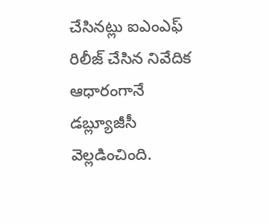చేసినట్లు ఐఎంఎఫ్ రిలీజ్ చేసిన నివేదిక ఆధారంగానే డబ్ల్యూజీసీ వెల్లడించింది.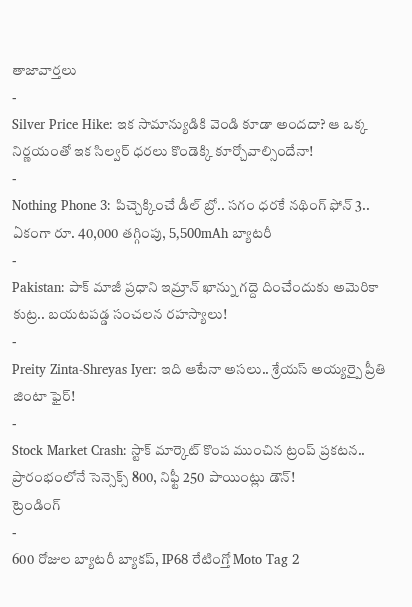తాజావార్తలు
-
Silver Price Hike: ఇక సామాన్యుడికి వెండి కూడా అందదా? ఆ ఒక్క నిర్ణయంతో ఇక సిల్వర్ ధరలు కొండెక్కి కూర్చోవాల్సిందేనా!
-
Nothing Phone 3: పిచ్చెక్కించే డీల్ బ్రో.. సగం ధరకే నథింగ్ ఫోన్ 3.. ఏకంగా రూ. 40,000 తగ్గింపు, 5,500mAh బ్యాటరీ
-
Pakistan: పాక్ మాజీ ప్రధాని ఇమ్రాన్ ఖాన్ను గద్దె దించేందుకు అమెరికా కుట్ర.. బయటపడ్డ సంచలన రహస్యాలు!
-
Preity Zinta-Shreyas Iyer: ఇది ఆటేనా అసలు.. శ్రేయస్ అయ్యర్పై ప్రీతి జింటా ఫైర్!
-
Stock Market Crash: స్టాక్ మార్కెట్ కొంప ముంచిన ట్రంప్ ప్రకటన.. ప్రారంభంలోనే సెన్సెక్స్ 800, నిఫ్టీ 250 పాయింట్లు డౌన్!
ట్రెండింగ్
-
600 రోజుల బ్యాటరీ బ్యాకప్, IP68 రేటింగ్తో Moto Tag 2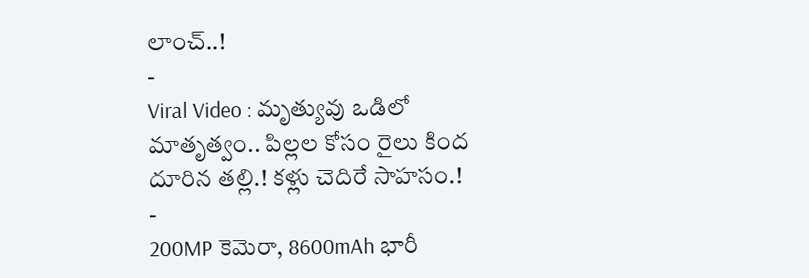లాంచ్..!
-
Viral Video : మృత్యువు ఒడిలో మాతృత్వం.. పిల్లల కోసం రైలు కింద దూరిన తల్లి.! కళ్లు చెదిరే సాహసం.!
-
200MP కెమెరా, 8600mAh భారీ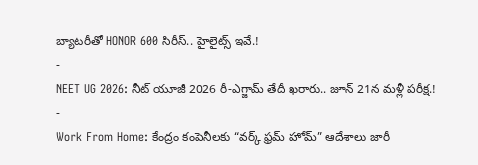బ్యాటరీతో HONOR 600 సిరీస్.. హైలైట్స్ ఇవే.!
-
NEET UG 2026: నీట్ యూజీ 2026 రీ-ఎగ్జామ్ తేదీ ఖరారు.. జూన్ 21న మళ్లీ పరీక్ష.!
-
Work From Home: కేంద్రం కంపెనీలకు “వర్క్ ఫ్రమ్ హోమ్” ఆదేశాలు జారీ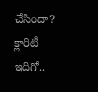చేసిందా? క్లారిటీ ఇదిగో..